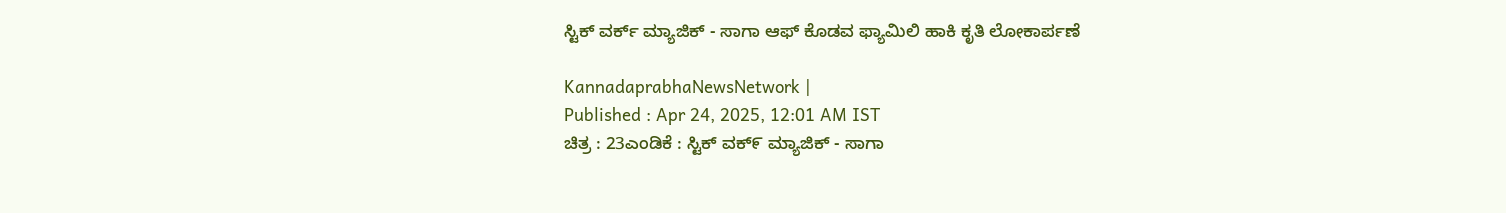ಸ್ಟಿಕ್ ವರ್ಕ್‌ ಮ್ಯಾಜಿಕ್ - ಸಾಗಾ ಆಫ್ ಕೊಡವ ಫ್ಯಾಮಿಲಿ ಹಾಕಿ ಕೃತಿ ಲೋಕಾರ್ಪಣೆ

KannadaprabhaNewsNetwork |
Published : Apr 24, 2025, 12:01 AM IST
ಚಿತ್ರ : 23ಎಂಡಿಕೆ : ಸ್ಟಿಕ್ ವಕ್೯ ಮ್ಯಾಜಿಕ್ - ಸಾಗಾ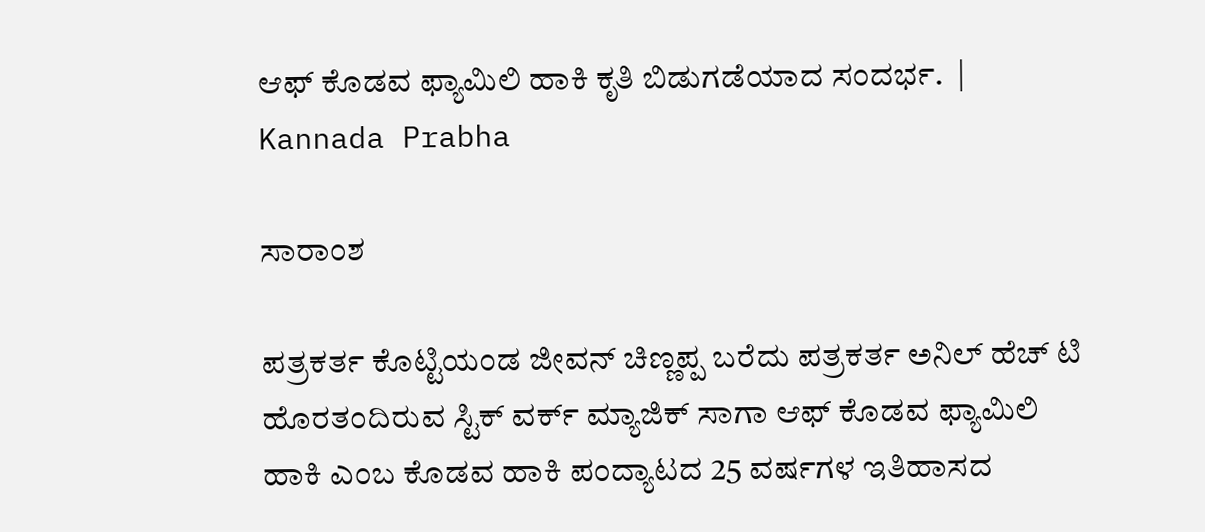ಆಫ್ ಕೊಡವ ಫ್ಯಾಮಿಲಿ ಹಾಕಿ ಕೃತಿ ಬಿಡುಗಡೆಯಾದ ಸಂದರ್ಭ.  | Kannada Prabha

ಸಾರಾಂಶ

ಪತ್ರಕರ್ತ ಕೊಟ್ಟಿಯಂಡ ಜೀವನ್‌ ಚಿಣ್ಣಪ್ಪ ಬರೆದು ಪತ್ರಕರ್ತ ಅನಿಲ್‌ ಹೆಚ್‌ ಟಿ ಹೊರತಂದಿರುವ ಸ್ಟಿಕ್‌ ವರ್ಕ್‌ ಮ್ಯಾಜಿಕ್‌ ಸಾಗಾ ಆಫ್‌ ಕೊಡವ ಫ್ಯಾಮಿಲಿ ಹಾಕಿ ಎಂಬ ಕೊಡವ ಹಾಕಿ ಪಂದ್ಯಾಟದ 25 ವರ್ಷಗಳ ಇತಿಹಾಸದ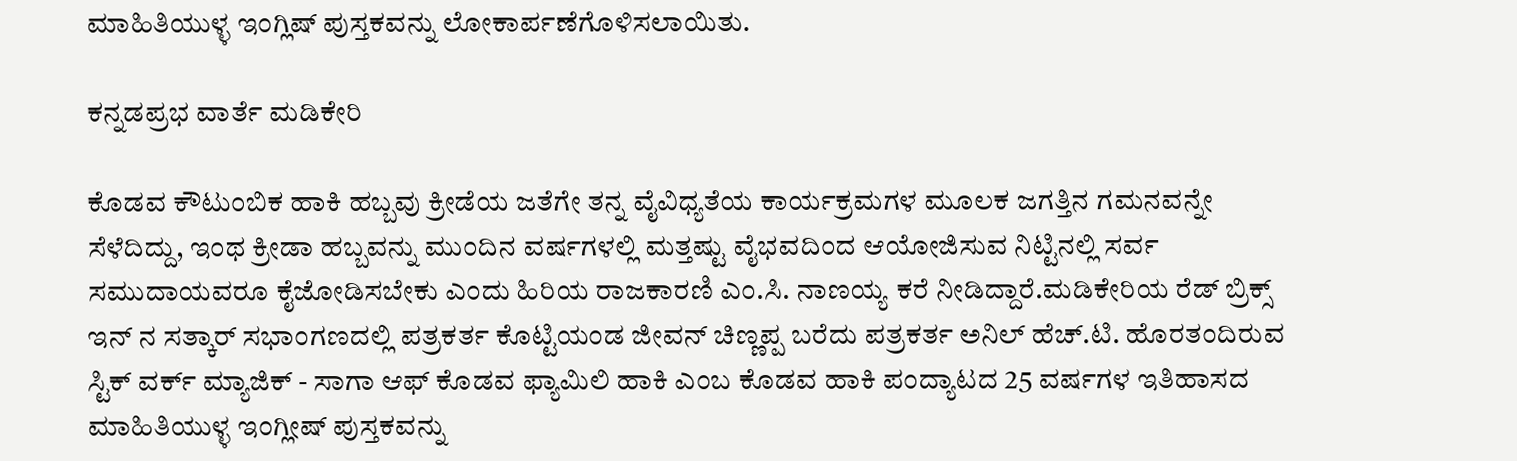ಮಾಹಿತಿಯುಳ್ಳ ಇಂಗ್ಲಿಷ್‌ ಪುಸ್ತಕವನ್ನು ಲೋಕಾರ್ಪಣೆಗೊಳಿಸಲಾಯಿತು.

ಕನ್ನಡಪ್ರಭ ವಾರ್ತೆ ಮಡಿಕೇರಿ

ಕೊಡವ ಕೌಟುಂಬಿಕ ಹಾಕಿ ಹಬ್ಬವು ಕ್ರೀಡೆಯ ಜತೆಗೇ ತನ್ನ ವೈವಿಧ್ಯತೆಯ ಕಾರ್ಯಕ್ರಮಗಳ ಮೂಲಕ ಜಗತ್ತಿನ ಗಮನವನ್ನೇ ಸೆಳೆದಿದ್ದು, ಇಂಥ ಕ್ರೀಡಾ ಹಬ್ಬವನ್ನು ಮುಂದಿನ ವರ್ಷಗಳಲ್ಲಿ ಮತ್ತಷ್ಟು ವೈಭವದಿಂದ ಆಯೋಜಿಸುವ ನಿಟ್ಟಿನಲ್ಲಿ ಸರ್ವ ಸಮುದಾಯವರೂ ಕೈಜೋಡಿಸಬೇಕು ಎಂದು ಹಿರಿಯ ರಾಜಕಾರಣಿ ಎಂ.ಸಿ. ನಾಣಯ್ಯ ಕರೆ ನೀಡಿದ್ದಾರೆ.ಮಡಿಕೇರಿಯ ರೆಡ್ ಬ್ರಿಕ್ಸ್ ಇನ್ ನ ಸತ್ಕಾರ್ ಸಭಾಂಗಣದಲ್ಲಿ ಪತ್ರಕರ್ತ ಕೊಟ್ಟಿಯಂಡ ಜೀವನ್ ಚಿಣ್ಣಪ್ಪ ಬರೆದು ಪತ್ರಕರ್ತ ಅನಿಲ್ ಹೆಚ್.ಟಿ. ಹೊರತಂದಿರುವ ಸ್ಟಿಕ್ ವರ್ಕ್‌ ಮ್ಯಾಜಿಕ್ - ಸಾಗಾ ಆಫ್ ಕೊಡವ ಫ್ಯಾಮಿಲಿ ಹಾಕಿ ಎಂಬ ಕೊಡವ ಹಾಕಿ ಪಂದ್ಯಾಟದ 25 ವರ್ಷಗಳ ಇತಿಹಾಸದ ಮಾಹಿತಿಯುಳ್ಳ ಇಂಗ್ಲೀಷ್ ಪುಸ್ತಕವನ್ನು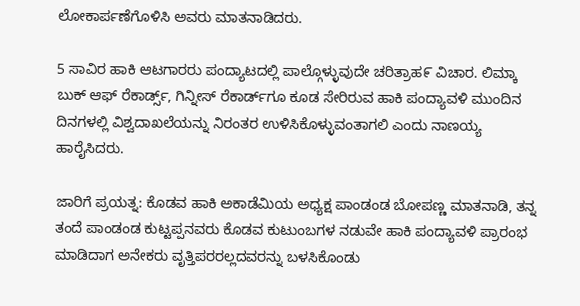ಲೋಕಾರ್ಪಣೆಗೊಳಿಸಿ ಅವರು ಮಾತನಾಡಿದರು.

5 ಸಾವಿರ ಹಾಕಿ ಆಟಗಾರರು ಪಂದ್ಯಾಟದಲ್ಲಿ ಪಾಲ್ಗೊಳ್ಳುವುದೇ ಚರಿತ್ರಾಹ೯ ವಿಚಾರ. ಲಿಮ್ಕಾ ಬುಕ್ ಆಫ್ ರೆಕಾರ್ಡ್ಸ್‌, ಗಿನ್ನೀಸ್ ರೆಕಾರ್ಡ್‌ಗೂ ಕೂಡ ಸೇರಿರುವ ಹಾಕಿ ಪಂದ್ಯಾವಳಿ ಮುಂದಿನ ದಿನಗಳಲ್ಲಿ ವಿಶ್ವದಾಖಲೆಯನ್ನು ನಿರಂತರ ಉಳಿಸಿಕೊಳ್ಳುವಂತಾಗಲಿ ಎಂದು ನಾಣಯ್ಯ ಹಾರೈಸಿದರು.

ಜಾರಿಗೆ ಪ್ರಯತ್ನ: ಕೊಡವ ಹಾಕಿ ಅಕಾಡೆಮಿಯ ಅಧ್ಯಕ್ಷ ಪಾಂಡಂಡ ಬೋಪಣ್ಣ ಮಾತನಾಡಿ, ತನ್ನ ತಂದೆ ಪಾಂಡಂಡ ಕುಟ್ಟಪ್ಪನವರು ಕೊಡವ ಕುಟುಂಬಗಳ ನಡುವೇ ಹಾಕಿ ಪಂದ್ಯಾವಳಿ ಪ್ರಾರಂಭ ಮಾಡಿದಾಗ ಅನೇಕರು ವೃತ್ತಿಪರರಲ್ಲದವರನ್ನು ಬಳಸಿಕೊಂಡು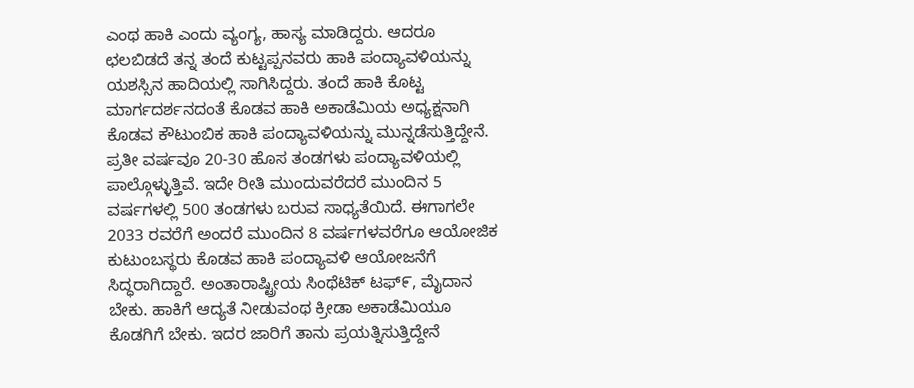ಎಂಥ ಹಾಕಿ ಎಂದು ವ್ಯಂಗ್ಯ, ಹಾಸ್ಯ ಮಾಡಿದ್ದರು. ಆದರೂ ಛಲಬಿಡದೆ ತನ್ನ ತಂದೆ ಕುಟ್ಟಪ್ಪನವರು ಹಾಕಿ ಪಂದ್ಯಾವಳಿಯನ್ನು ಯಶಸ್ಸಿನ ಹಾದಿಯಲ್ಲಿ ಸಾಗಿಸಿದ್ದರು. ತಂದೆ ಹಾಕಿ ಕೊಟ್ಟ ಮಾರ್ಗದರ್ಶನದಂತೆ ಕೊಡವ ಹಾಕಿ ಅಕಾಡೆಮಿಯ ಅಧ್ಯಕ್ಷನಾಗಿ ಕೊಡವ ಕೌಟುಂಬಿಕ ಹಾಕಿ ಪಂದ್ಯಾವಳಿಯನ್ನು ಮುನ್ನಡೆಸುತ್ತಿದ್ದೇನೆ. ಪ್ರತೀ ವರ್ಷವೂ 20-30 ಹೊಸ ತಂಡಗಳು ಪಂದ್ಯಾವಳಿಯಲ್ಲಿ ಪಾಲ್ಗೊಳ್ಳುತ್ತಿವೆ. ಇದೇ ರೀತಿ ಮುಂದುವರೆದರೆ ಮುಂದಿನ 5 ವರ್ಷಗಳಲ್ಲಿ 500 ತಂಡಗಳು ಬರುವ ಸಾಧ್ಯತೆಯಿದೆ. ಈಗಾಗಲೇ 2033 ರವರೆಗೆ ಅಂದರೆ ಮುಂದಿನ 8 ವರ್ಷಗಳವರೆಗೂ ಆಯೋಜಿಕ ಕುಟುಂಬಸ್ಥರು ಕೊಡವ ಹಾಕಿ ಪಂದ್ಯಾವಳಿ ಆಯೋಜನೆಗೆ ಸಿದ್ಧರಾಗಿದ್ದಾರೆ. ಅಂತಾರಾಷ್ಟ್ರೀಯ ಸಿಂಥೆಟಿಕ್ ಟಫ್೯, ಮೈದಾನ ಬೇಕು. ಹಾಕಿಗೆ ಆದ್ಯತೆ ನೀಡುವಂಥ ಕ್ರೀಡಾ ಅಕಾಡೆಮಿಯೂ ಕೊಡಗಿಗೆ ಬೇಕು. ಇದರ ಜಾರಿಗೆ ತಾನು ಪ್ರಯತ್ನಿಸುತ್ತಿದ್ದೇನೆ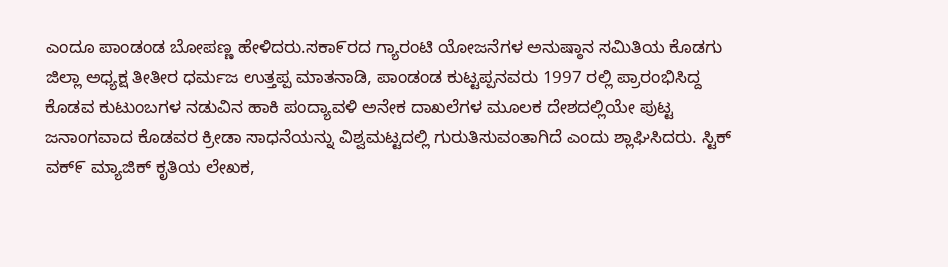ಎಂದೂ ಪಾಂಡಂಡ ಬೋಪಣ್ಣ ಹೇಳಿದರು.ಸಕಾ೯ರದ ಗ್ಯಾರಂಟಿ ಯೋಜನೆಗಳ ಅನುಷ್ಠಾನ ಸಮಿತಿಯ ಕೊಡಗು ಜಿಲ್ಲಾ ಅಧ್ಯಕ್ಷ ತೀತೀರ ಧರ್ಮಜ ಉತ್ತಪ್ಪ ಮಾತನಾಡಿ, ಪಾಂಡಂಡ ಕುಟ್ಟಪ್ಪನವರು 1997 ರಲ್ಲಿ ಪ್ರಾರಂಭಿಸಿದ್ದ ಕೊಡವ ಕುಟುಂಬಗಳ ನಡುವಿನ ಹಾಕಿ ಪಂದ್ಯಾವಳಿ ಅನೇಕ ದಾಖಲೆಗಳ ಮೂಲಕ ದೇಶದಲ್ಲಿಯೇ ಪುಟ್ಟ ಜನಾಂಗವಾದ ಕೊಡವರ ಕ್ರೀಡಾ ಸಾಧನೆಯನ್ನು ವಿಶ್ವಮಟ್ಟದಲ್ಲಿ ಗುರುತಿಸುವಂತಾಗಿದೆ ಎಂದು ಶ್ಲಾಘಿಸಿದರು. ಸ್ಟಿಕ್ ವಕ್೯ ಮ್ಯಾಜಿಕ್ ಕೃತಿಯ ಲೇಖಕ,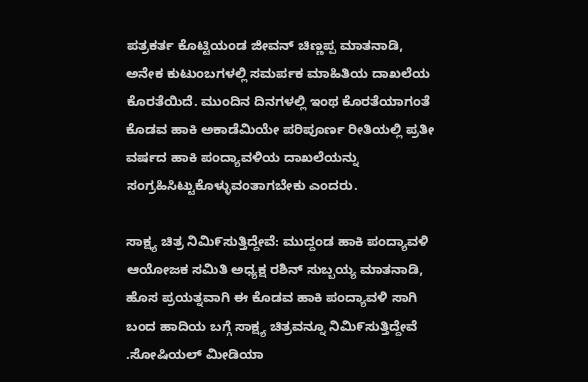ಪತ್ರಕರ್ತ ಕೊಟ್ಟಿಯಂಡ ಜೀವನ್ ಚಿಣ್ಣಪ್ಪ ಮಾತನಾಡಿ, ಅನೇಕ ಕುಟುಂಬಗಳಲ್ಲಿ ಸಮರ್ಪಕ ಮಾಹಿತಿಯ ದಾಖಲೆಯ ಕೊರತೆಯಿದೆ. ಮುಂದಿನ ದಿನಗಳಲ್ಲಿ ಇಂಥ ಕೊರತೆಯಾಗಂತೆ ಕೊಡವ ಹಾಕಿ ಅಕಾಡೆಮಿಯೇ ಪರಿಪೂರ್ಣ ರೀತಿಯಲ್ಲಿ ಪ್ರತೀ ವರ್ಷದ ಹಾಕಿ ಪಂದ್ಯಾವಳಿಯ ದಾಖಲೆಯನ್ನು ಸಂಗ್ರಹಿಸಿಟ್ಟುಕೊಳ್ಳುವಂತಾಗಬೇಕು ಎಂದರು.

ಸಾಕ್ಷ್ಯ ಚಿತ್ರ ನಿಮಿ೯ಸುತ್ತಿದ್ದೇವೆ: ಮುದ್ದಂಡ ಹಾಕಿ ಪಂದ್ಯಾವಳಿ ಆಯೋಜಕ ಸಮಿತಿ ಅಧ್ಯಕ್ಷ ರಶಿನ್ ಸುಬ್ಬಯ್ಯ ಮಾತನಾಡಿ, ಹೊಸ ಪ್ರಯತ್ನವಾಗಿ ಈ ಕೊಡವ ಹಾಕಿ ಪಂದ್ಯಾವಳಿ ಸಾಗಿ ಬಂದ ಹಾದಿಯ ಬಗ್ಗೆ ಸಾಕ್ಷ್ಯ ಚಿತ್ರವನ್ನೂ ನಿಮಿ೯ಸುತ್ತಿದ್ದೇವೆ .ಸೋಷಿಯಲ್ ಮೀಡಿಯಾ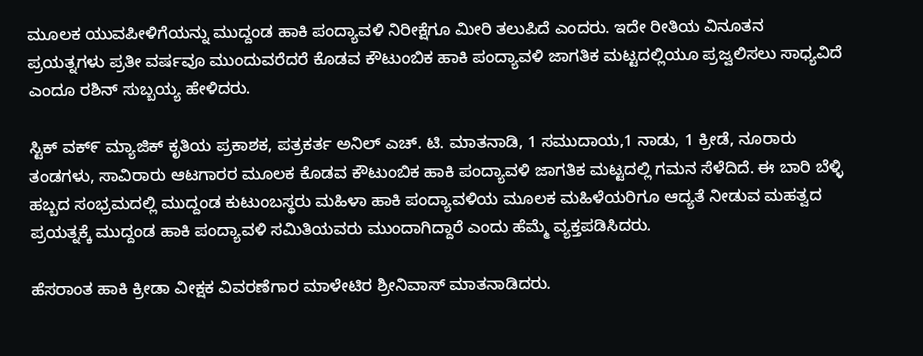ಮೂಲಕ ಯುವಪೀಳಿಗೆಯನ್ನು ಮುದ್ದಂಡ ಹಾಕಿ ಪಂದ್ಯಾವಳಿ ನಿರೀಕ್ಷೆಗೂ ಮೀರಿ ತಲುಪಿದೆ ಎಂದರು. ಇದೇ ರೀತಿಯ ವಿನೂತನ ಪ್ರಯತ್ನಗಳು ಪ್ರತೀ ವರ್ಷವೂ ಮುಂದುವರೆದರೆ ಕೊಡವ ಕೌಟುಂಬಿಕ ಹಾಕಿ ಪಂದ್ಯಾವಳಿ ಜಾಗತಿಕ ಮಟ್ಟದಲ್ಲಿಯೂ ಪ್ರಜ್ವಲಿಸಲು ಸಾಧ್ಯವಿದೆ ಎಂದೂ ರಶಿನ್ ಸುಬ್ಬಯ್ಯ ಹೇಳಿದರು.

ಸ್ಟಿಕ್ ವಕ್೯ ಮ್ಯಾಜಿಕ್ ಕೃತಿಯ ಪ್ರಕಾಶಕ, ಪತ್ರಕರ್ತ ಅನಿಲ್ ಎಚ್. ಟಿ. ಮಾತನಾಡಿ, 1 ಸಮುದಾಯ,1 ನಾಡು, 1 ಕ್ರೀಡೆ, ನೂರಾರು ತಂಡಗಳು, ಸಾವಿರಾರು ಆಟಗಾರರ ಮೂಲಕ ಕೊಡವ ಕೌಟುಂಬಿಕ ಹಾಕಿ ಪಂದ್ಯಾವಳಿ ಜಾಗತಿಕ ಮಟ್ಟದಲ್ಲಿ ಗಮನ ಸೆಳೆದಿದೆ. ಈ ಬಾರಿ ಬೆಳ್ಳಿ ಹಬ್ಬದ ಸಂಭ್ರಮದಲ್ಲಿ ಮುದ್ದಂಡ ಕುಟುಂಬಸ್ಥರು ಮಹಿಳಾ ಹಾಕಿ ಪಂದ್ಯಾವಳಿಯ ಮೂಲಕ ಮಹಿಳೆಯರಿಗೂ ಆದ್ಯತೆ ನೀಡುವ ಮಹತ್ವದ ಪ್ರಯತ್ನಕ್ಕೆ ಮುದ್ದಂಡ ಹಾಕಿ ಪಂದ್ಯಾವಳಿ ಸಮಿತಿಯವರು ಮುಂದಾಗಿದ್ದಾರೆ ಎಂದು ಹೆಮ್ಮೆ ವ್ಯಕ್ತಪಡಿಸಿದರು.

ಹೆಸರಾಂತ ಹಾಕಿ ಕ್ರೀಡಾ ವೀಕ್ಷಕ ವಿವರಣೆಗಾರ ಮಾಳೇಟಿರ ಶ್ರೀನಿವಾಸ್ ಮಾತನಾಡಿದರು.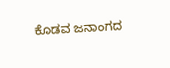ಕೊಡವ ಜನಾಂಗದ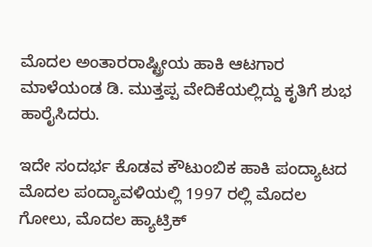ಮೊದಲ ಅಂತಾರರಾಷ್ಟ್ರೀಯ ಹಾಕಿ ಆಟಗಾರ ಮಾಳೆಯಂಡ ಡಿ. ಮುತ್ತಪ್ಪ ವೇದಿಕೆಯಲ್ಲಿದ್ದು ಕೃತಿಗೆ ಶುಭ ಹಾರೈಸಿದರು.

ಇದೇ ಸಂದರ್ಭ ಕೊಡವ ಕೌಟುಂಬಿಕ ಹಾಕಿ ಪಂದ್ಯಾಟದ ಮೊದಲ ಪಂದ್ಯಾವಳಿಯಲ್ಲಿ 1997 ರಲ್ಲಿ ಮೊದಲ ಗೋಲು, ಮೊದಲ ಹ್ಯಾಟ್ರಿಕ್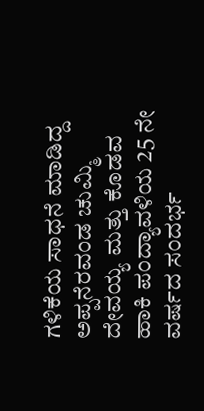ಗಳಿಕೆಯ ಸಾಧನೆ ಮಾಡಿದ್ದ ಅಪ್ಪನೆರವಂಡ ಚುಮ್ಮಿ ದೇವಯ್ಯ ಮತ್ತು ಕೊಡವ ಹಾಕಿ ಪಂದ್ಯಾವಳಿಯ 25 ನೇ ವರ್ಷದ ಸಂದರ್ಭ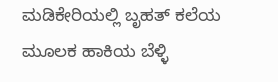ಮಡಿಕೇರಿಯಲ್ಲಿ ಬೃಹತ್ ಕಲೆಯ ಮೂಲಕ ಹಾಕಿಯ ಬೆಳ್ಳಿ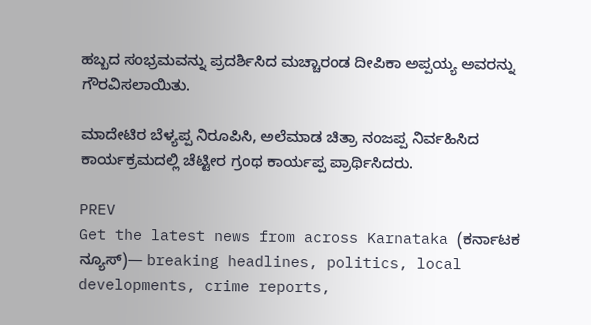ಹಬ್ಬದ ಸಂಭ್ರಮವನ್ನು ಪ್ರದರ್ಶಿಸಿದ ಮಚ್ಚಾರಂಡ ದೀಪಿಕಾ ಅಪ್ಪಯ್ಯ ಅವರನ್ನು ಗೌರವಿಸಲಾಯಿತು.

ಮಾದೇಟಿರ ಬೆಳ್ಯಪ್ಪ ನಿರೂಪಿಸಿ, ಅಲೆಮಾಡ ಚಿತ್ರಾ ನಂಜಪ್ಪ ನಿರ್ವಹಿಸಿದ ಕಾರ್ಯಕ್ರಮದಲ್ಲಿ ಚೆಟ್ಟೀರ ಗ್ರಂಥ ಕಾರ್ಯಪ್ಪ ಪ್ರಾರ್ಥಿಸಿದರು.

PREV
Get the latest news from across Karnataka (ಕರ್ನಾಟಕ ನ್ಯೂಸ್)— breaking headlines, politics, local developments, crime reports,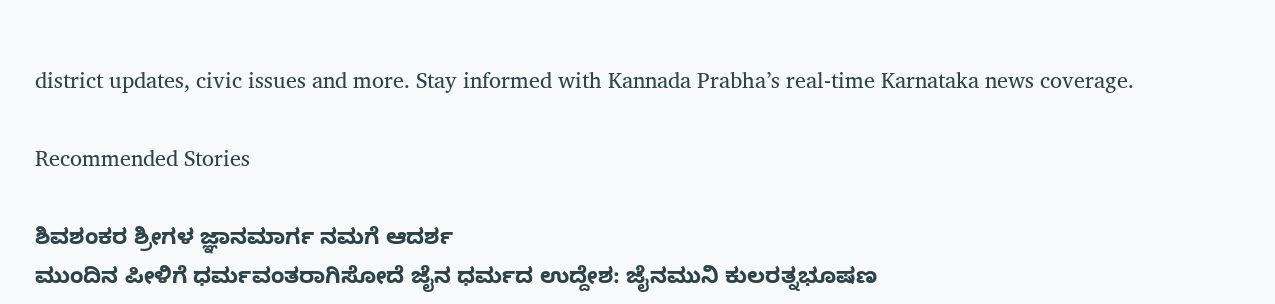district updates, civic issues and more. Stay informed with Kannada Prabha’s real‑time Karnataka news coverage.

Recommended Stories

ಶಿವಶಂಕರ ಶ್ರೀಗಳ ಜ್ಞಾನಮಾರ್ಗ ನಮಗೆ ಆದರ್ಶ
ಮುಂದಿನ ಪೀಳಿಗೆ ಧರ್ಮವಂತರಾಗಿಸೋದೆ ಜೈನ ಧರ್ಮದ ಉದ್ದೇಶ: ಜೈನಮುನಿ ಕುಲರತ್ನಭೂಷಣ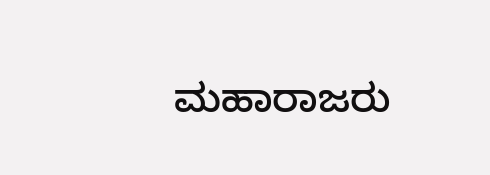ಮಹಾರಾಜರು